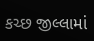કચ્છ જીલ્લામાં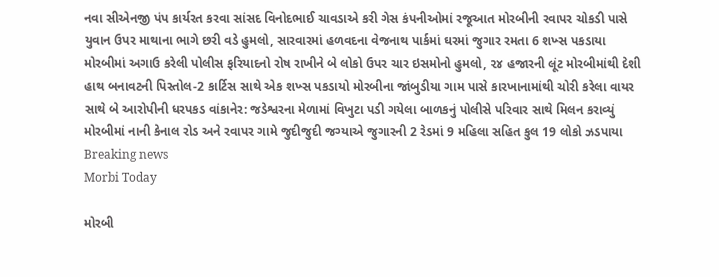નવા સીએનજી પંપ કાર્યરત કરવા સાંસદ વિનોદભાઈ ચાવડાએ કરી ગેસ કંપનીઓમાં રજૂઆત મોરબીની રવાપર ચોકડી પાસે યુવાન ઉપર માથાના ભાગે છરી વડે હુમલો, સારવારમાં હળવદના વેજનાથ પાર્કમાં ઘરમાં જુગાર રમતા 6 શખ્સ પકડાયા મોરબીમાં અગાઉ કરેલી પોલીસ ફરિયાદનો રોષ રાખીને બે લોકો ઉપર ચાર ઇસમોનો હુમલો, ૨૪ હજારની લૂંટ મોરબીમાંથી દેશી હાથ બનાવટની પિસ્તોલ-2 કાર્ટિસ સાથે એક શખ્સ પકડાયો મોરબીના જાંબુડીયા ગામ પાસે કારખાનામાંથી ચોરી કરેલા વાયર સાથે બે આરોપીની ધરપકડ વાંકાનેર: જડેશ્વરના મેળામાં વિખુટા પડી ગયેલા બાળકનું પોલીસે પરિવાર સાથે મિલન કરાવ્યું મોરબીમાં નાની કેનાલ રોડ અને રવાપર ગામે જુદીજુદી જગ્યાએ જુગારની 2 રેડમાં 9 મહિલા સહિત કુલ 19 લોકો ઝડપાયા
Breaking news
Morbi Today

મોરબી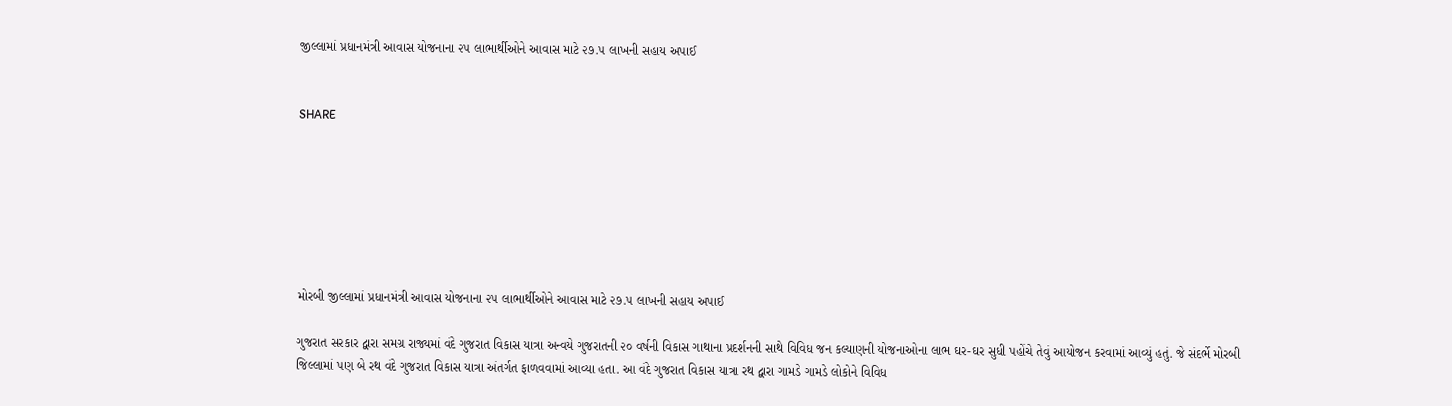જીલ્લામાં પ્રધાનમંત્રી આવાસ યોજનાના ૨૫ લાભાર્થીઓને આવાસ માટે ૨૭.૫ લાખની સહાય અપાઈ


SHARE







મોરબી જીલ્લામાં પ્રધાનમંત્રી આવાસ યોજનાના ૨૫ લાભાર્થીઓને આવાસ માટે ૨૭.૫ લાખની સહાય અપાઈ

ગુજરાત સરકાર દ્વારા સમગ્ર રાજ્યમાં વંદે ગુજરાત વિકાસ યાત્રા અન્વયે ગુજરાતની ૨૦ વર્ષની વિકાસ ગાથાના પ્રદર્શનની સાથે વિવિધ જન કલ્યાણની યોજનાઓના લાભ ઘર-ઘર સુધી પહોંચે તેવું આયોજન કરવામાં આવ્યું હતું. જે સંદર્ભે મોરબી જિલ્લામાં પણ બે રથ વંદે ગુજરાત વિકાસ યાત્રા અંતર્ગત ફાળવવામાં આવ્યા હતા. આ વંદે ગુજરાત વિકાસ યાત્રા રથ દ્વારા ગામડે ગામડે લોકોને વિવિધ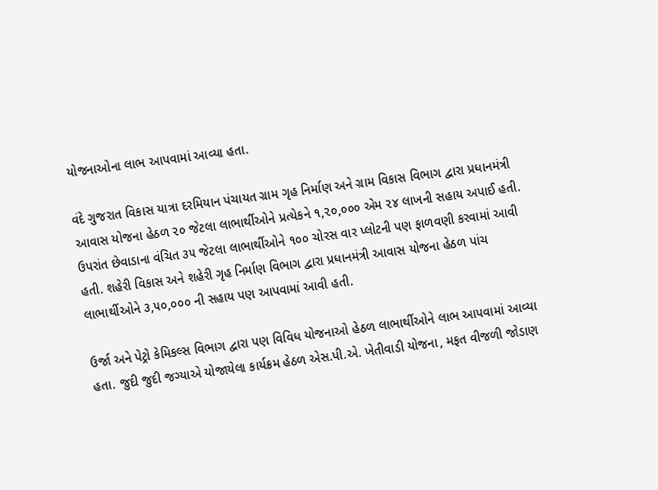યોજનાઓના લાભ આપવામાં આવ્યા હતા.

વંદે ગુજરાત વિકાસ યાત્રા દરમિયાન પંચાયત ગ્રામ ગૃહ નિર્માણ અને ગ્રામ વિકાસ વિભાગ દ્વારા પ્રધાનમંત્રી આવાસ યોજના હેઠળ ૨૦ જેટલા લાભાર્થીઓને પ્રત્યેકને ૧,૨૦,૦૦૦ એમ ૨૪ લાખની સહાય અપાઈ હતી. ઉપરાંત છેવાડાના વંચિત ૩૫ જેટલા લાભાર્થીઓને ૧૦૦ ચોરસ વાર પ્લોટની પણ ફાળવણી કરવામાં આવી હતી. શહેરી વિકાસ અને શહેરી ગૃહ નિર્માણ વિભાગ દ્વારા પ્રધાનમંત્રી આવાસ યોજના હેઠળ પાંચ લાભાર્થીઓને ૩,૫૦,૦૦૦ ની સહાય પણ આપવામાં આવી હતી.

ઉર્જા અને પેટ્રો કેમિકલ્સ વિભાગ દ્વારા પણ વિવિધ યોજનાઓ હેઠળ લાભાર્થીઓને લાભ આપવામાં આવ્યા હતા. જુદી જુદી જગ્યાએ યોજાયેલા કાર્યક્રમ હેઠળ એસ.પી.એ. ખેતીવાડી યોજના, મફત વીજળી જોડાણ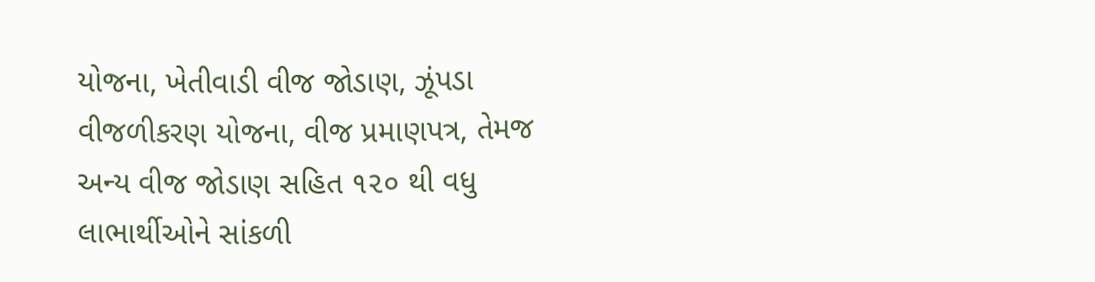યોજના, ખેતીવાડી વીજ જોડાણ, ઝૂંપડા વીજળીકરણ યોજના, વીજ પ્રમાણપત્ર, તેમજ અન્ય વીજ જોડાણ સહિત ૧૨૦ થી વધુ લાભાર્થીઓને સાંકળી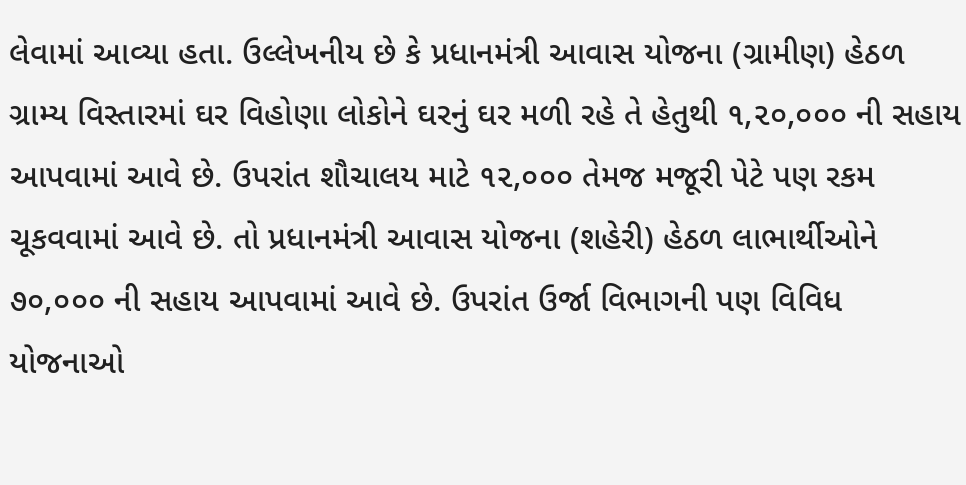લેવામાં આવ્યા હતા. ઉલ્લેખનીય છે કે પ્રધાનમંત્રી આવાસ યોજના (ગ્રામીણ) હેઠળ ગ્રામ્ય વિસ્તારમાં ઘર વિહોણા લોકોને ઘરનું ઘર મળી રહે તે હેતુથી ૧,૨૦,૦૦૦ ની સહાય આપવામાં આવે છે. ઉપરાંત શૌચાલય માટે ૧૨,૦૦૦ તેમજ મજૂરી પેટે પણ રકમ ચૂકવવામાં આવે છે. તો પ્રધાનમંત્રી આવાસ યોજના (શહેરી) હેઠળ લાભાર્થીઓને ૭૦,૦૦૦ ની સહાય આપવામાં આવે છે. ઉપરાંત ઉર્જા વિભાગની પણ વિવિધ યોજનાઓ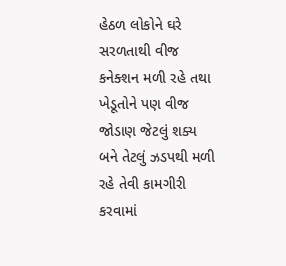હેઠળ લોકોને ઘરે સરળતાથી વીજ કનેક્શન મળી રહે તથા  ખેડૂતોને પણ વીજ જોડાણ જેટલું શક્ય બને તેટલું ઝડપથી મળી રહે તેવી કામગીરી કરવામાં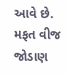આવે છે. મફત વીજ જોડાણ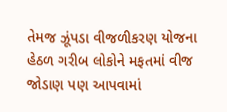તેમજ ઝૂંપડા વીજળીકરણ યોજના હેઠળ ગરીબ લોકોને મફતમાં વીજ જોડાણ પણ આપવામાં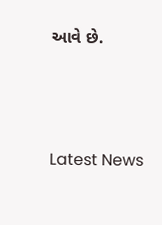આવે છે.




Latest News